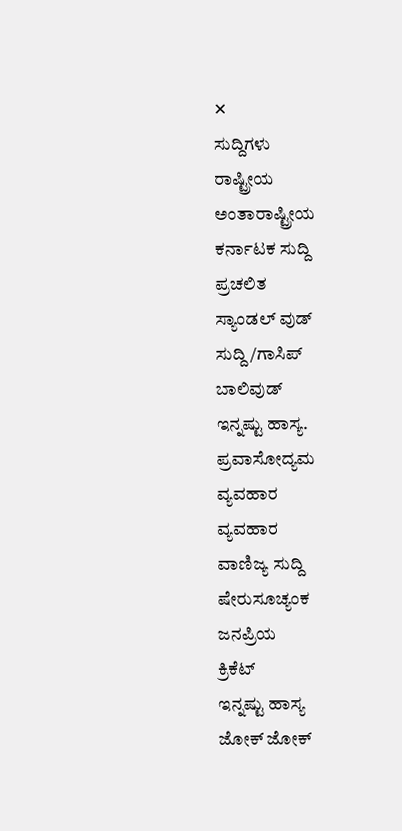✕
ಸುದ್ದಿಗಳು
ರಾಷ್ಟ್ರೀಯ
ಅಂತಾರಾಷ್ಟ್ರೀಯ
ಕರ್ನಾಟಕ ಸುದ್ದಿ
ಪ್ರಚಲಿತ
ಸ್ಯಾಂಡಲ್ ವುಡ್
ಸುದ್ದಿ/ಗಾಸಿಪ್
ಬಾಲಿವುಡ್
ಇನ್ನಷ್ಟು ಹಾಸ್ಯ.
ಪ್ರವಾಸೋದ್ಯಮ
ವ್ಯವಹಾರ
ವ್ಯವಹಾರ
ವಾಣಿಜ್ಯ ಸುದ್ದಿ
ಷೇರುಸೂಚ್ಯಂಕ
ಜನಪ್ರಿಯ
ಕ್ರಿಕೆಟ್
ಇನ್ನಷ್ಟು ಹಾಸ್ಯ
ಜೋಕ್ ಜೋಕ್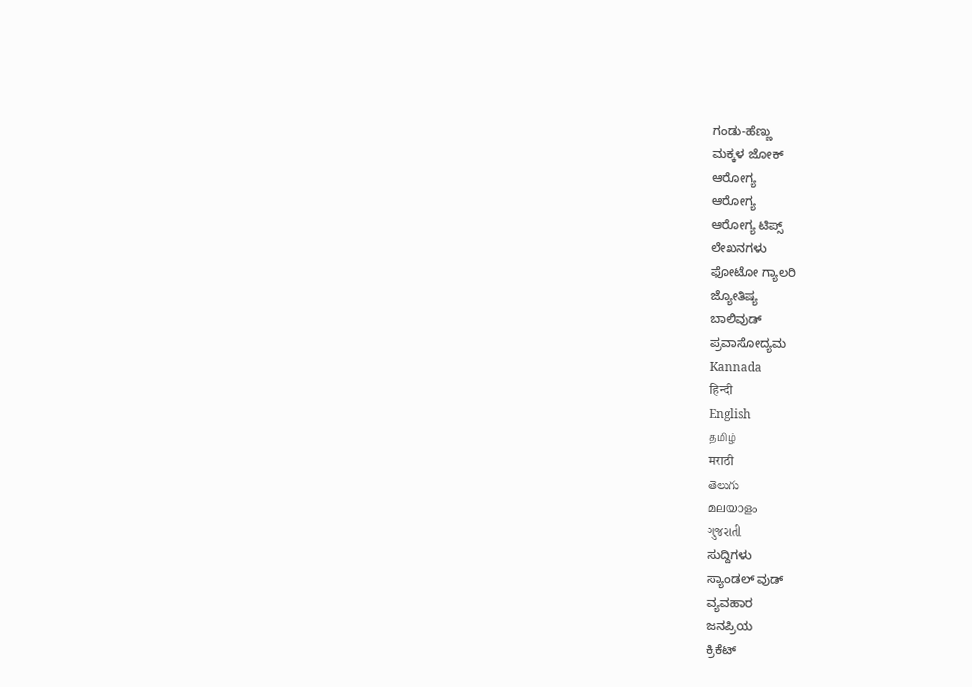ಗಂಡು-ಹೆಣ್ಣು
ಮಕ್ಕಳ ಜೋಕ್
ಆರೋಗ್ಯ
ಆರೋಗ್ಯ
ಆರೋಗ್ಯ ಟಿಪ್ಸ್
ಲೇಖನಗಳು
ಫೋಟೋ ಗ್ಯಾಲರಿ
ಜ್ಯೋತಿಷ್ಯ
ಬಾಲಿವುಡ್
ಪ್ರವಾಸೋದ್ಯಮ
Kannada
हिन्दी
English
தமிழ்
मराठी
తెలుగు
മലയാളം
ગુજરાતી
ಸುದ್ದಿಗಳು
ಸ್ಯಾಂಡಲ್ ವುಡ್
ವ್ಯವಹಾರ
ಜನಪ್ರಿಯ
ಕ್ರಿಕೆಟ್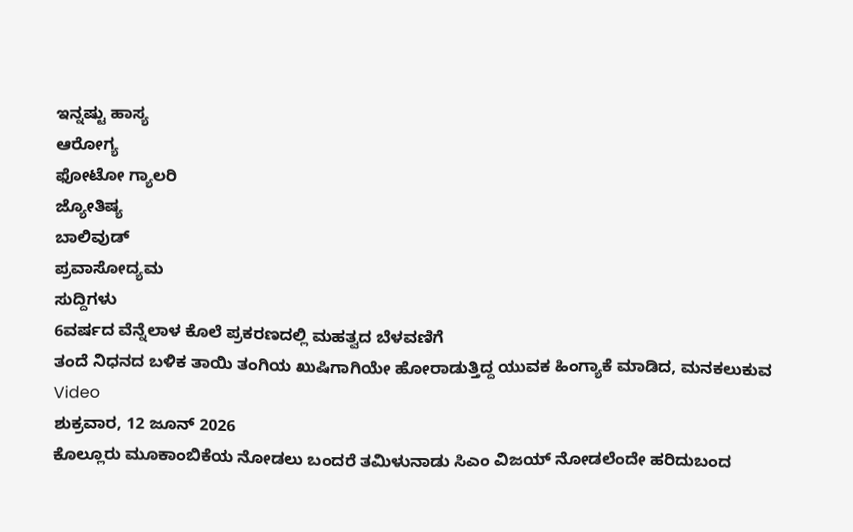ಇನ್ನಷ್ಟು ಹಾಸ್ಯ
ಆರೋಗ್ಯ
ಫೋಟೋ ಗ್ಯಾಲರಿ
ಜ್ಯೋತಿಷ್ಯ
ಬಾಲಿವುಡ್
ಪ್ರವಾಸೋದ್ಯಮ
ಸುದ್ದಿಗಳು
6ವರ್ಷದ ವೆನ್ನೆಲಾಳ ಕೊಲೆ ಪ್ರಕರಣದಲ್ಲಿ ಮಹತ್ವದ ಬೆಳವಣಿಗೆ
ತಂದೆ ನಿಧನದ ಬಳಿಕ ತಾಯಿ ತಂಗಿಯ ಖುಷಿಗಾಗಿಯೇ ಹೋರಾಡುತ್ತಿದ್ದ ಯುವಕ ಹಿಂಗ್ಯಾಕೆ ಮಾಡಿದ, ಮನಕಲುಕುವ Video
ಶುಕ್ರವಾರ, 12 ಜೂನ್ 2026
ಕೊಲ್ಲೂರು ಮೂಕಾಂಬಿಕೆಯ ನೋಡಲು ಬಂದರೆ ತಮಿಳುನಾಡು ಸಿಎಂ ವಿಜಯ್ ನೋಡಲೆಂದೇ ಹರಿದುಬಂದ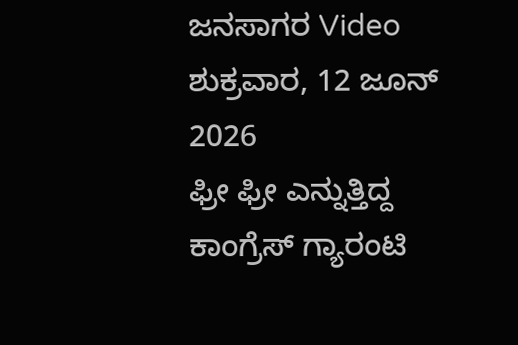ಜನಸಾಗರ Video
ಶುಕ್ರವಾರ, 12 ಜೂನ್ 2026
ಫ್ರೀ ಫ್ರೀ ಎನ್ನುತ್ತಿದ್ದ ಕಾಂಗ್ರೆಸ್ ಗ್ಯಾರಂಟಿ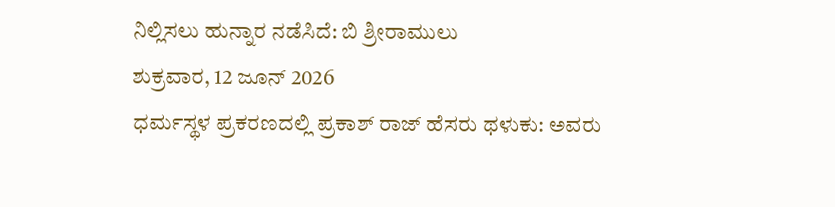ನಿಲ್ಲಿಸಲು ಹುನ್ನಾರ ನಡೆಸಿದೆ: ಬಿ ಶ್ರೀರಾಮುಲು
ಶುಕ್ರವಾರ, 12 ಜೂನ್ 2026
ಧರ್ಮಸ್ಥಳ ಪ್ರಕರಣದಲ್ಲಿ ಪ್ರಕಾಶ್ ರಾಜ್ ಹೆಸರು ಥಳುಕು: ಅವರು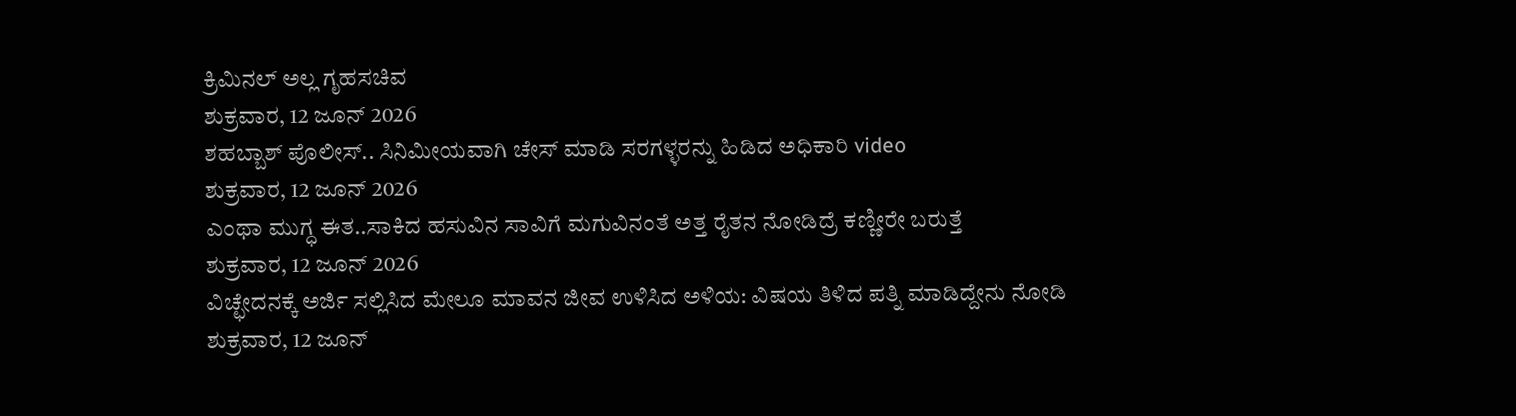ಕ್ರಿಮಿನಲ್ ಅಲ್ಲ ಗೃಹಸಚಿವ
ಶುಕ್ರವಾರ, 12 ಜೂನ್ 2026
ಶಹಬ್ಬಾಶ್ ಪೊಲೀಸ್.. ಸಿನಿಮೀಯವಾಗಿ ಚೇಸ್ ಮಾಡಿ ಸರಗಳ್ಳರನ್ನು ಹಿಡಿದ ಅಧಿಕಾರಿ video
ಶುಕ್ರವಾರ, 12 ಜೂನ್ 2026
ಎಂಥಾ ಮುಗ್ಧ ಈತ..ಸಾಕಿದ ಹಸುವಿನ ಸಾವಿಗೆ ಮಗುವಿನಂತೆ ಅತ್ತ ರೈತನ ನೋಡಿದ್ರೆ ಕಣ್ಣೀರೇ ಬರುತ್ತೆ
ಶುಕ್ರವಾರ, 12 ಜೂನ್ 2026
ವಿಚ್ಛೇದನಕ್ಕೆ ಅರ್ಜಿ ಸಲ್ಲಿಸಿದ ಮೇಲೂ ಮಾವನ ಜೀವ ಉಳಿಸಿದ ಅಳಿಯ: ವಿಷಯ ತಿಳಿದ ಪತ್ನಿ ಮಾಡಿದ್ದೇನು ನೋಡಿ
ಶುಕ್ರವಾರ, 12 ಜೂನ್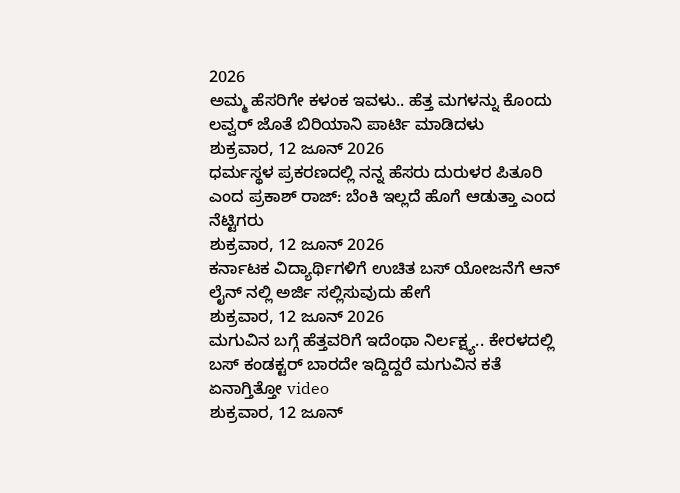2026
ಅಮ್ಮ ಹೆಸರಿಗೇ ಕಳಂಕ ಇವಳು.. ಹೆತ್ತ ಮಗಳನ್ನು ಕೊಂದು ಲವ್ವರ್ ಜೊತೆ ಬಿರಿಯಾನಿ ಪಾರ್ಟಿ ಮಾಡಿದಳು
ಶುಕ್ರವಾರ, 12 ಜೂನ್ 2026
ಧರ್ಮಸ್ಥಳ ಪ್ರಕರಣದಲ್ಲಿ ನನ್ನ ಹೆಸರು ದುರುಳರ ಪಿತೂರಿ ಎಂದ ಪ್ರಕಾಶ್ ರಾಜ್: ಬೆಂಕಿ ಇಲ್ಲದೆ ಹೊಗೆ ಆಡುತ್ತಾ ಎಂದ ನೆಟ್ಟಿಗರು
ಶುಕ್ರವಾರ, 12 ಜೂನ್ 2026
ಕರ್ನಾಟಕ ವಿದ್ಯಾರ್ಥಿಗಳಿಗೆ ಉಚಿತ ಬಸ್ ಯೋಜನೆಗೆ ಆನ್ ಲೈನ್ ನಲ್ಲಿ ಅರ್ಜಿ ಸಲ್ಲಿಸುವುದು ಹೇಗೆ
ಶುಕ್ರವಾರ, 12 ಜೂನ್ 2026
ಮಗುವಿನ ಬಗ್ಗೆ ಹೆತ್ತವರಿಗೆ ಇದೆಂಥಾ ನಿರ್ಲಕ್ಷ್ಯ.. ಕೇರಳದಲ್ಲಿ ಬಸ್ ಕಂಡಕ್ಟರ್ ಬಾರದೇ ಇದ್ದಿದ್ದರೆ ಮಗುವಿನ ಕತೆ ಏನಾಗ್ತಿತ್ತೋ video
ಶುಕ್ರವಾರ, 12 ಜೂನ್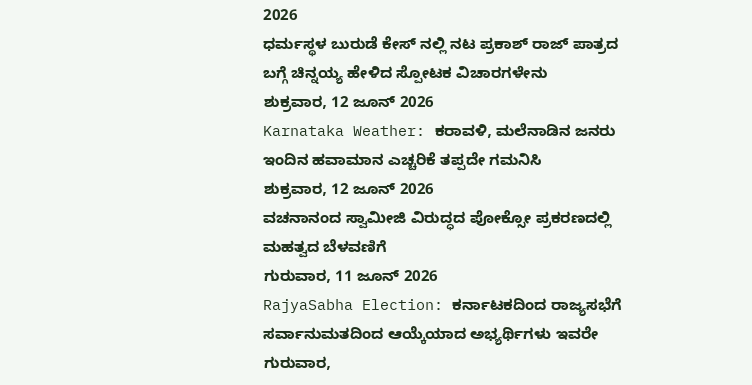2026
ಧರ್ಮಸ್ಥಳ ಬುರುಡೆ ಕೇಸ್ ನಲ್ಲಿ ನಟ ಪ್ರಕಾಶ್ ರಾಜ್ ಪಾತ್ರದ ಬಗ್ಗೆ ಚಿನ್ನಯ್ಯ ಹೇಳಿದ ಸ್ಪೋಟಕ ವಿಚಾರಗಳೇನು
ಶುಕ್ರವಾರ, 12 ಜೂನ್ 2026
Karnataka Weather: ಕರಾವಳಿ, ಮಲೆನಾಡಿನ ಜನರು ಇಂದಿನ ಹವಾಮಾನ ಎಚ್ಚರಿಕೆ ತಪ್ಪದೇ ಗಮನಿಸಿ
ಶುಕ್ರವಾರ, 12 ಜೂನ್ 2026
ವಚನಾನಂದ ಸ್ವಾಮೀಜಿ ವಿರುದ್ಧದ ಪೋಕ್ಸೋ ಪ್ರಕರಣದಲ್ಲಿ ಮಹತ್ವದ ಬೆಳವಣಿಗೆ
ಗುರುವಾರ, 11 ಜೂನ್ 2026
RajyaSabha Election: ಕರ್ನಾಟಕದಿಂದ ರಾಜ್ಯಸಭೆಗೆ ಸರ್ವಾನುಮತದಿಂದ ಆಯ್ಕೆಯಾದ ಅಭ್ಯರ್ಥಿಗಳು ಇವರೇ
ಗುರುವಾರ,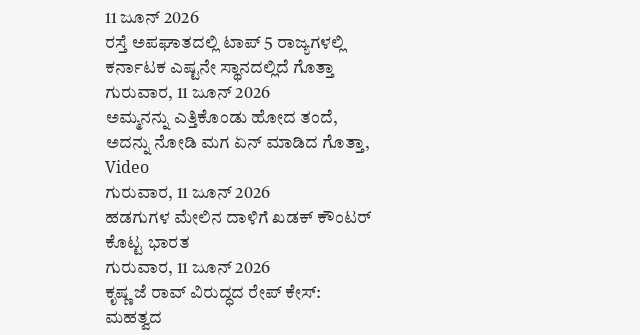11 ಜೂನ್ 2026
ರಸ್ತೆ ಅಪಘಾತದಲ್ಲಿ ಟಾಪ್ 5 ರಾಜ್ಯಗಳಲ್ಲಿ ಕರ್ನಾಟಕ ಎಷ್ಟನೇ ಸ್ಥಾನದಲ್ಲಿದೆ ಗೊತ್ತಾ
ಗುರುವಾರ, 11 ಜೂನ್ 2026
ಅಮ್ಮನನ್ನು ಎತ್ತಿಕೊಂಡು ಹೋದ ತಂದೆ, ಅದನ್ನು ನೋಡಿ ಮಗ ಏನ್ ಮಾಡಿದ ಗೊತ್ತಾ, Video
ಗುರುವಾರ, 11 ಜೂನ್ 2026
ಹಡಗುಗಳ ಮೇಲಿನ ದಾಳಿಗೆ ಖಡಕ್ ಕೌಂಟರ್ ಕೊಟ್ಟ ಭಾರತ
ಗುರುವಾರ, 11 ಜೂನ್ 2026
ಕೃಷ್ಣ ಜೆ ರಾವ್ ವಿರುದ್ಧದ ರೇಪ್ ಕೇಸ್: ಮಹತ್ವದ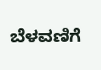ಬೆಳವಣಿಗೆ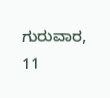ಗುರುವಾರ, 11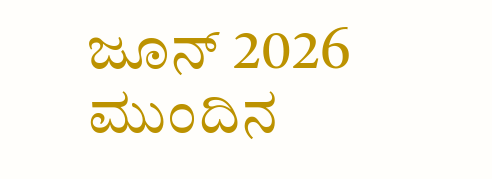ಜೂನ್ 2026
ಮುಂದಿನ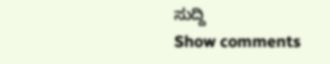ಸುದ್ದಿ
Show comments